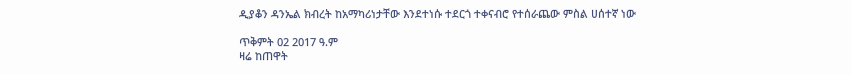ዲያቆን ዳንኤል ክብረት ከአማካሪነታቸው እንደተነሱ ተደርጎ ተቀናብሮ የተሰራጨው ምስል ሀሰተኛ ነው

ጥቅምት 02 2017 ዓ.ም
ዛሬ ከጠዋት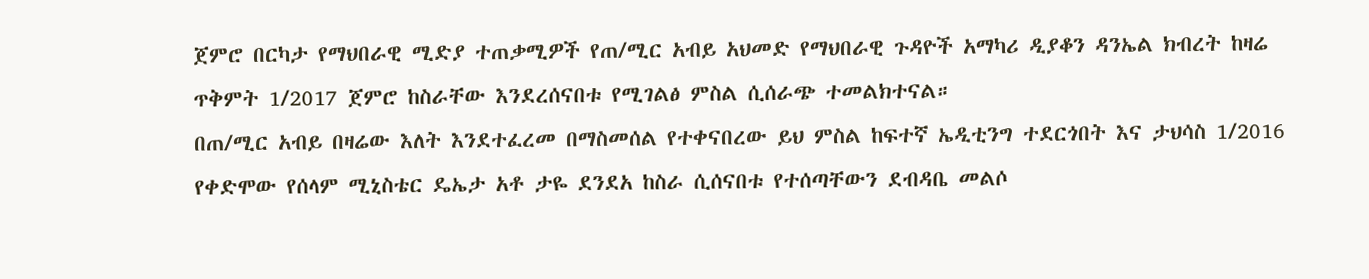ጀምሮ በርካታ የማህበራዊ ሚድያ ተጠቃሚዎች የጠ/ሚር አብይ አህመድ የማህበራዊ ጉዳዮች አማካሪ ዲያቆን ዳንኤል ክብረት ከዛሬ ጥቅምት 1/2017 ጀምሮ ከስራቸው እንደረሰናበቱ የሚገልፅ ምስል ሲሰራጭ ተመልክተናል።
በጠ/ሚር አብይ በዛሬው እለት እንደተፈረመ በማስመሰል የተቀናበረው ይህ ምስል ከፍተኛ ኤዲቲንግ ተደርጎበት እና ታህሳስ 1/2016 የቀድሞው የሰላም ሚኒስቴር ዴኤታ አቶ ታዬ ደንደአ ከስራ ሲሰናበቱ የተሰጣቸውን ደብዳቤ መልሶ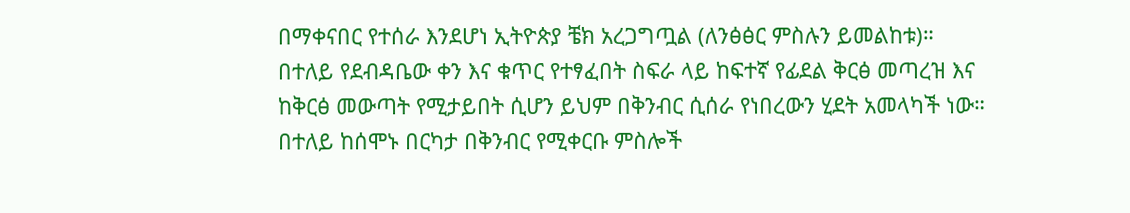በማቀናበር የተሰራ እንደሆነ ኢትዮጵያ ቼክ አረጋግጧል (ለንፅፅር ምስሉን ይመልከቱ)።
በተለይ የደብዳቤው ቀን እና ቁጥር የተፃፈበት ስፍራ ላይ ከፍተኛ የፊደል ቅርፅ መጣረዝ እና ከቅርፅ መውጣት የሚታይበት ሲሆን ይህም በቅንብር ሲሰራ የነበረውን ሂደት አመላካች ነው።
በተለይ ከሰሞኑ በርካታ በቅንብር የሚቀርቡ ምስሎች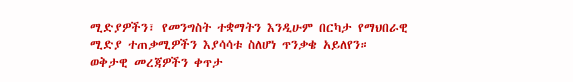ሚድያዎችን፣ የመንግስት ተቋማትን እንዲሁም በርካታ የማህበራዊ ሚድያ ተጠቃሚዎችን እያሳሳቱ ስለሆነ ጥንቃቄ አይለየን።
ወቅታዊ መረጃዎችን ቀጥታ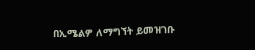በኢሜልዎ ለማግኘት ይመዝገቡ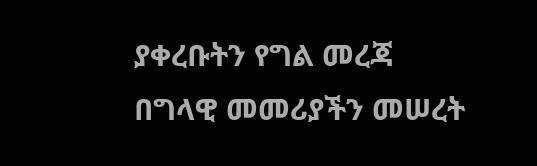ያቀረቡትን የግል መረጃ በግላዊ መመሪያችን መሠረት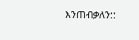እንጠብቃለን::